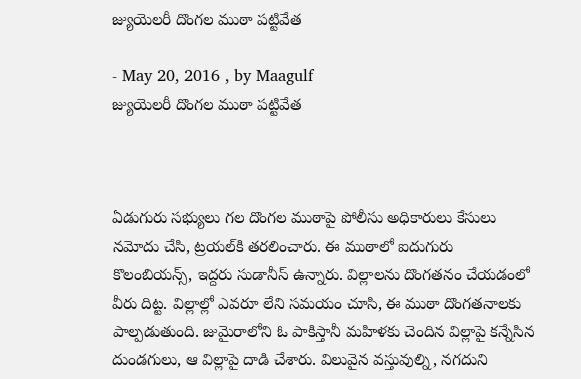జ్యుయెలరీ దొంగల ముఠా పట్టివేత

- May 20, 2016 , by Maagulf
జ్యుయెలరీ దొంగల ముఠా పట్టివేత



ఏడుగురు సభ్యులు గల దొంగల ముఠాపై పోలీసు అధికారులు కేసులు నమోదు చేసి, ట్రయల్‌కి తరలించారు. ఈ ముఠాలో ఐదుగురు కొలంబియన్స్‌, ఇద్దరు సుడానీస్‌ ఉన్నారు. విల్లాలను దొంగతనం చేయడంలో వీరు దిట్ట. విల్లాల్లో ఎవరూ లేని సమయం చూసి, ఈ ముఠా దొంగతనాలకు పాల్పడుతుంది. జుమైరాలోని ఓ పాకిస్తానీ మహిళకు చెందిన విల్లాపై కన్నేసిన దుండగులు, ఆ విల్లాపై దాడి చేశారు. విలువైన వస్తువుల్ని, నగదుని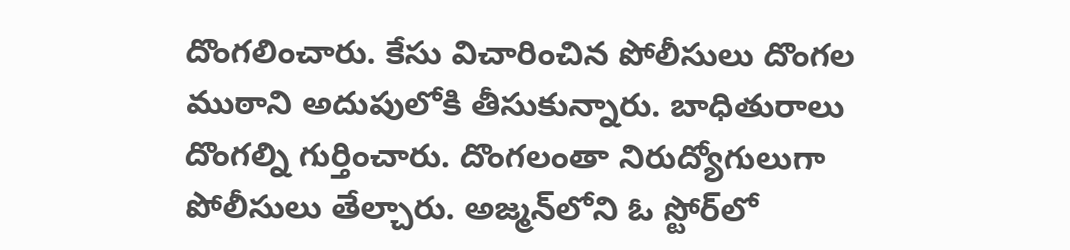దొంగలించారు. కేసు విచారించిన పోలీసులు దొంగల ముఠాని అదుపులోకి తీసుకున్నారు. బాధితురాలు దొంగల్ని గుర్తించారు. దొంగలంతా నిరుద్యోగులుగా పోలీసులు తేల్చారు. అజ్మన్‌లోని ఓ స్టోర్‌లో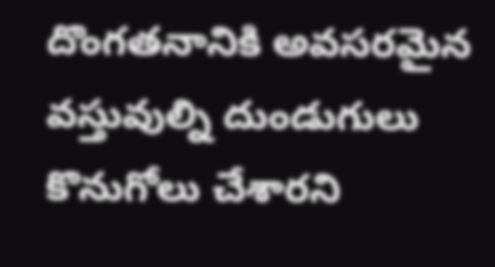దొంగతనానికి అవసరమైన వస్తువుల్ని దుండుగులు కొనుగోలు చేశారని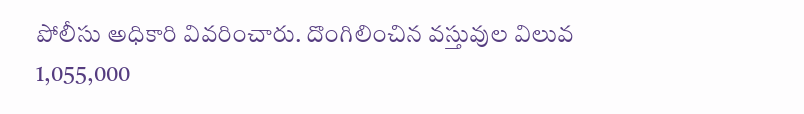పోలీసు అధికారి వివరించారు. దొంగిలించిన వస్తువుల విలువ 1,055,000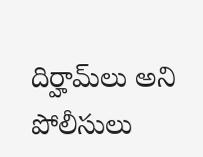దిర్హామ్‌లు అని పోలీసులు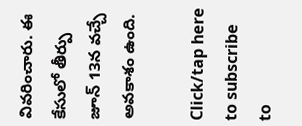వివరించారు. ఈ కేసులో తీర్పు జూన్‌ 13న వచ్చే అవకాశం ఉంది.

Click/tap here to subscribe to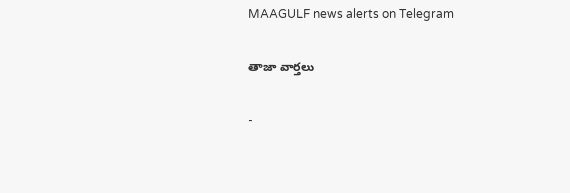MAAGULF news alerts on Telegram

తాజా వార్తలు

-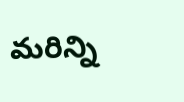మరిన్ని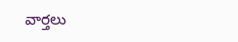వార్తలు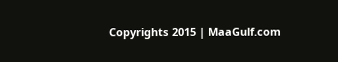Copyrights 2015 | MaaGulf.com